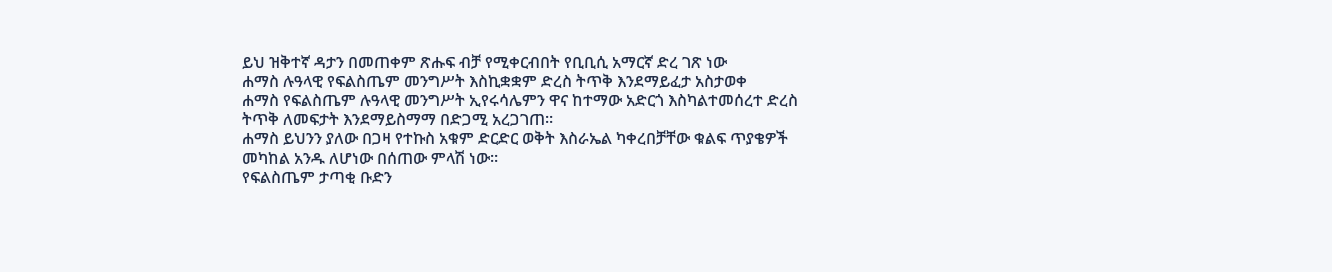ይህ ዝቅተኛ ዳታን በመጠቀም ጽሑፍ ብቻ የሚቀርብበት የቢቢሲ አማርኛ ድረ ገጽ ነው
ሐማስ ሉዓላዊ የፍልስጤም መንግሥት እስኪቋቋም ድረስ ትጥቅ እንደማይፈታ አስታወቀ
ሐማስ የፍልስጤም ሉዓላዊ መንግሥት ኢየሩሳሌምን ዋና ከተማው አድርጎ እስካልተመሰረተ ድረስ ትጥቅ ለመፍታት እንደማይስማማ በድጋሚ አረጋገጠ።
ሐማስ ይህንን ያለው በጋዛ የተኩስ አቁም ድርድር ወቅት እስራኤል ካቀረበቻቸው ቁልፍ ጥያቄዎች መካከል አንዱ ለሆነው በሰጠው ምላሽ ነው።
የፍልስጤም ታጣቂ ቡድን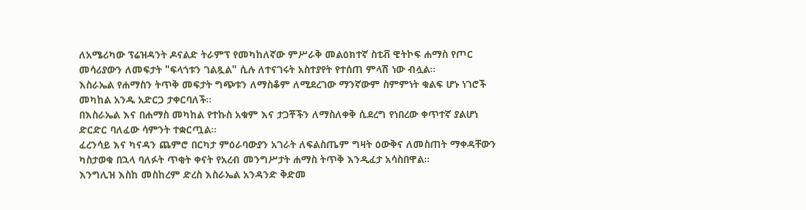ለአሜሪካው ፕሬዝዳንት ዶናልድ ትራምፕ የመካከለኛው ምሥራቅ መልዕክተኛ ስቲቭ ዊትኮፍ ሐማስ የጦር መሳሪያውን ለመፍታት "ፍላጎቱን ገልጿል" ሲሉ ለተናገሩት አስተያየት የተሰጠ ምላሽ ነው ብሏል።
እስራኤል የሐማስን ትጥቅ መፍታት ግጭቱን ለማስቆም ለሚደረገው ማንኛውም ስምምነት ቁልፍ ሆኑ ነገሮች መካከል አንዱ አድርጋ ታቀርባለች።
በእስራኤል እና በሐማስ መካከል የተኩስ አቁም እና ታጋቾችን ለማስለቀቅ ሲደረግ የነበረው ቀጥተኛ ያልሆነ ድርድር ባለፈው ሳምንት ተቋርጧል።
ፈረንሳይ እና ካናዳን ጨምሮ በርካታ ምዕራባውያን አገራት ለፍልስጤም ግዛት ዕውቅና ለመስጠት ማቀዳቸውን ካስታወቁ በኋላ ባለፉት ጥቂት ቀናት የአረብ መንግሥታት ሐማስ ትጥቅ እንዲፈታ አሳስበዋል።
እንግሊዝ እስከ መስከረም ድረስ እስራኤል አንዳንድ ቅድመ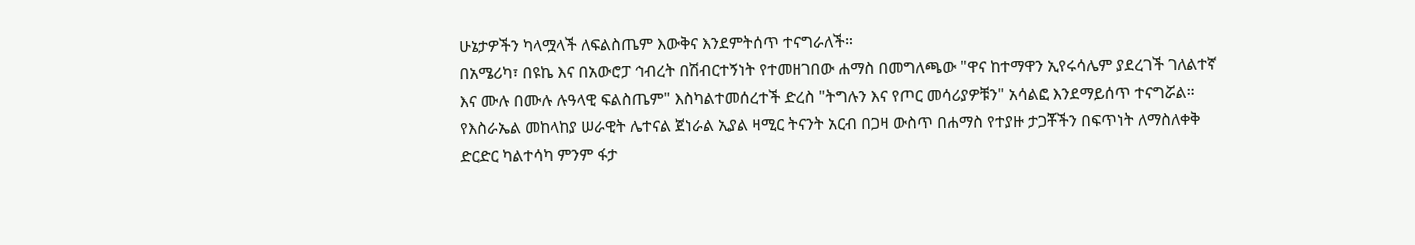ሁኔታዎችን ካላሟላች ለፍልስጤም እውቅና እንደምትሰጥ ተናግራለች።
በአሜሪካ፣ በዩኬ እና በአውሮፓ ኅብረት በሽብርተኝነት የተመዘገበው ሐማስ በመግለጫው "ዋና ከተማዋን ኢየሩሳሌም ያደረገች ገለልተኛ እና ሙሉ በሙሉ ሉዓላዊ ፍልስጤም" እስካልተመሰረተች ድረስ "ትግሉን እና የጦር መሳሪያዎቹን" አሳልፎ እንደማይሰጥ ተናግሯል።
የእስራኤል መከላከያ ሠራዊት ሌተናል ጀነራል ኢያል ዛሚር ትናንት አርብ በጋዛ ውስጥ በሐማስ የተያዙ ታጋቾችን በፍጥነት ለማስለቀቅ ድርድር ካልተሳካ ምንም ፋታ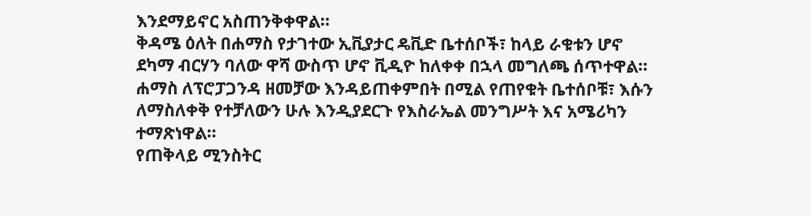እንደማይኖር አስጠንቅቀዋል።
ቅዳሜ ዕለት በሐማስ የታገተው ኢቪያታር ዴቪድ ቤተሰቦች፣ ከላይ ራቁቱን ሆኖ ደካማ ብርሃን ባለው ዋሻ ውስጥ ሆኖ ቪዲዮ ከለቀቀ በኋላ መግለጫ ሰጥተዋል።
ሐማስ ለፕሮፓጋንዳ ዘመቻው እንዳይጠቀምበት በሚል የጠየቁት ቤተሰቦቹ፣ እሱን ለማስለቀቅ የተቻለውን ሁሉ እንዲያደርጉ የእስራኤል መንግሥት እና አሜሪካን ተማጽነዋል።
የጠቅላይ ሚንስትር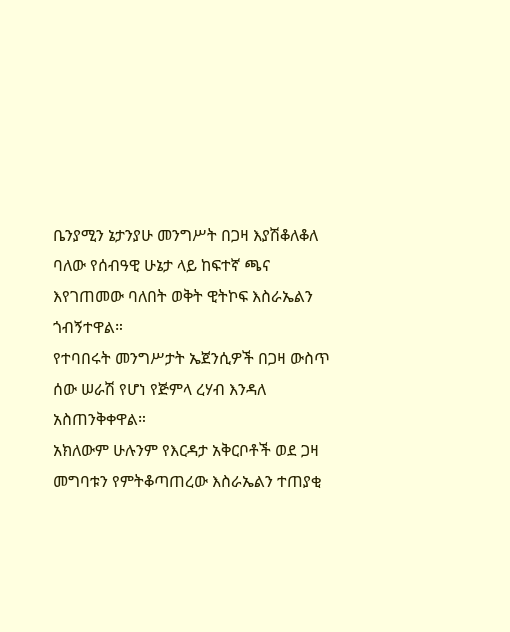ቤንያሚን ኔታንያሁ መንግሥት በጋዛ እያሽቆለቆለ ባለው የሰብዓዊ ሁኔታ ላይ ከፍተኛ ጫና እየገጠመው ባለበት ወቅት ዊትኮፍ እስራኤልን ጎብኝተዋል።
የተባበሩት መንግሥታት ኤጀንሲዎች በጋዛ ውስጥ ሰው ሠራሽ የሆነ የጅምላ ረሃብ እንዳለ አስጠንቅቀዋል።
አክለውም ሁሉንም የእርዳታ አቅርቦቶች ወደ ጋዛ መግባቱን የምትቆጣጠረው እስራኤልን ተጠያቂ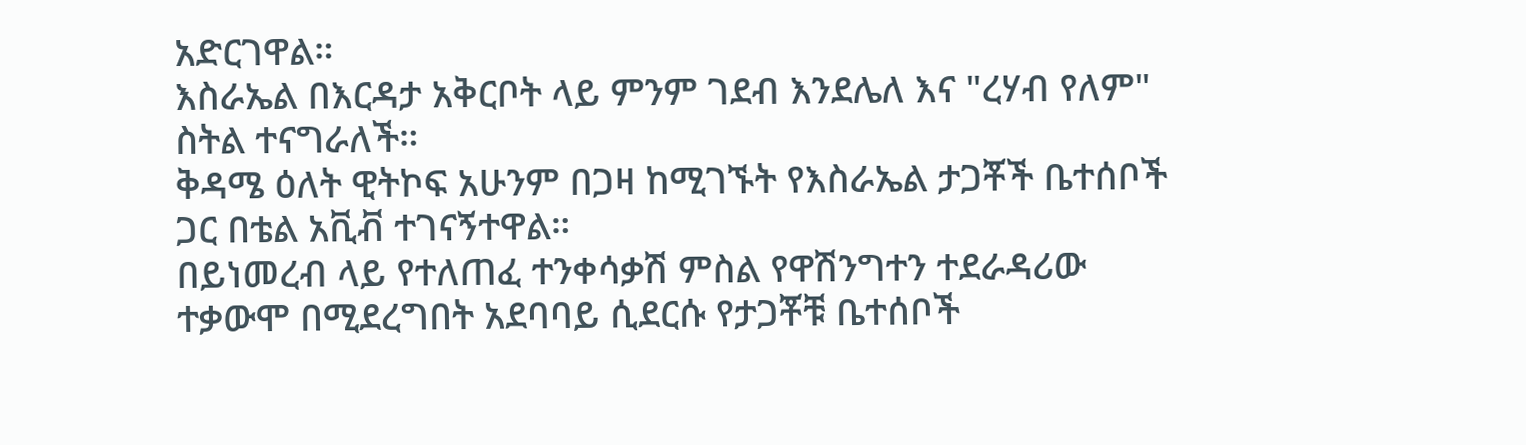አድርገዋል።
እስራኤል በእርዳታ አቅርቦት ላይ ምንም ገደብ እንደሌለ እና "ረሃብ የለም" ስትል ተናግራለች።
ቅዳሜ ዕለት ዊትኮፍ አሁንም በጋዛ ከሚገኙት የእስራኤል ታጋቾች ቤተሰቦች ጋር በቴል አቪቭ ተገናኝተዋል።
በይነመረብ ላይ የተለጠፈ ተንቀሳቃሽ ምስል የዋሽንግተን ተደራዳሪው ተቃውሞ በሚደረግበት አደባባይ ሲደርሱ የታጋቾቹ ቤተሰቦች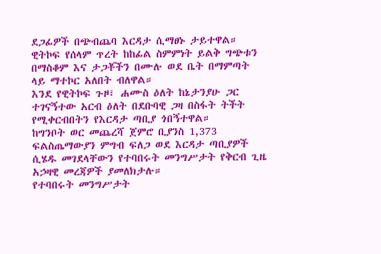ደጋፊዎች በጭብጨባ እርዳታ ሲማፀኑ ታይተዋል።
ዊትኮፍ የሰላም ጥረት ከከፊል ስምምነት ይልቅ ግጭቱን በማስቆም እና ታጋቾችን በሙሉ ወደ ቤት በማምጣት ላይ ማተኮር አለበት ብለዋል።
እንደ የዊትኮፍ ጉዞ፣ ሐሙስ ዕለት ከኔታንያሁ ጋር ተገናኝተው አርብ ዕለት በደቡባዊ ጋዛ በስፋት ትችት የሚቀርብበትን የእርዳታ ጣቢያ ጎበኝተዋል።
ከግንቦት ወር መጨረሻ ጀምሮ ቢያንስ 1,373 ፍልስጤማውያን ምግብ ፍለጋ ወደ እርዳታ ጣቢያዎች ሲሄዱ መገደላቸውን የተባበሩት መንግሥታት የቅርብ ጊዜ አኃዛዊ መረጃዎች ያመለክታሉ።
የተባበሩት መንግሥታት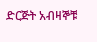ድርጅት አብዛኞቹ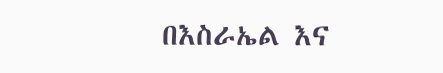በእስራኤል እና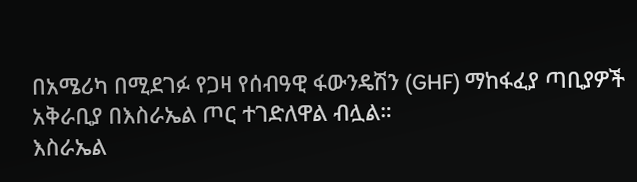በአሜሪካ በሚደገፉ የጋዛ የሰብዓዊ ፋውንዴሽን (GHF) ማከፋፈያ ጣቢያዎች አቅራቢያ በእስራኤል ጦር ተገድለዋል ብሏል።
እስራኤል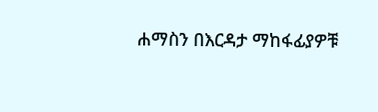ሐማስን በእርዳታ ማከፋፊያዎቹ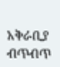አቅራቢያ ብጥብጥ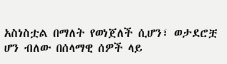አስነስቷል በማለት የወነጀለች ሲሆን፣ ወታደሮቿ ሆን ብለው በሰላማዊ ሰዎች ላይ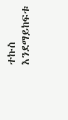ተኩስ እንደማይከፍቱ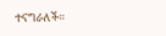ተናግራለች።